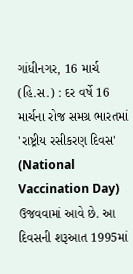ગાંધીનગર, 16 માર્ચ (હિ.સ.) : દર વર્ષે 16 માર્ચના રોજ સમગ્ર ભારતમાં 'રાષ્ટ્રીય રસીકરણ દિવસ' (National Vaccination Day) ઉજવવામાં આવે છે. આ દિવસની શરૂઆત 1995માં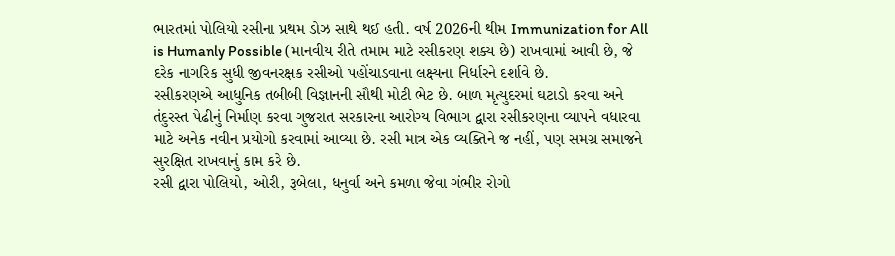ભારતમાં પોલિયો રસીના પ્રથમ ડોઝ સાથે થઈ હતી. વર્ષ 2026ની થીમ Immunization for All is Humanly Possible (માનવીય રીતે તમામ માટે રસીકરણ શક્ય છે) રાખવામાં આવી છે, જે દરેક નાગરિક સુધી જીવનરક્ષક રસીઓ પહોંચાડવાના લક્ષ્યના નિર્ધારને દર્શાવે છે.
રસીકરણએ આધુનિક તબીબી વિજ્ઞાનની સૌથી મોટી ભેટ છે. બાળ મૃત્યુદરમાં ઘટાડો કરવા અને તંદુરસ્ત પેઢીનું નિર્માણ કરવા ગુજરાત સરકારના આરોગ્ય વિભાગ દ્વારા રસીકરણના વ્યાપને વધારવા માટે અનેક નવીન પ્રયોગો કરવામાં આવ્યા છે. રસી માત્ર એક વ્યક્તિને જ નહીં, પણ સમગ્ર સમાજને સુરક્ષિત રાખવાનું કામ કરે છે.
રસી દ્વારા પોલિયો, ઓરી, રૂબેલા, ધનુર્વા અને કમળા જેવા ગંભીર રોગો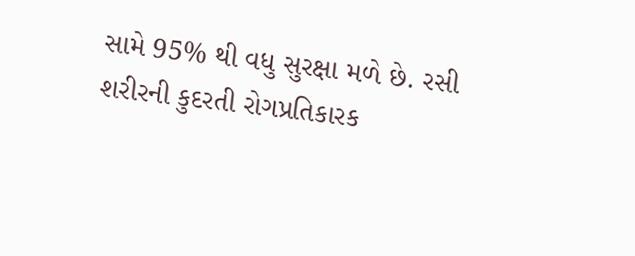સામે 95% થી વધુ સુરક્ષા મળે છે. રસી શરીરની કુદરતી રોગપ્રતિકારક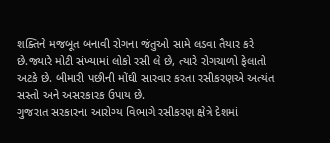શક્તિને મજબૂત બનાવી રોગના જંતુઓ સામે લડવા તૈયાર કરે છે.જ્યારે મોટી સંખ્યામાં લોકો રસી લે છે, ત્યારે રોગચાળો ફેલાતો અટકે છે. બીમારી પછીની મોંઘી સારવાર કરતા રસીકરણએ અત્યંત સસ્તો અને અસરકારક ઉપાય છે.
ગુજરાત સરકારના આરોગ્ય વિભાગે રસીકરણ ક્ષેત્રે દેશમાં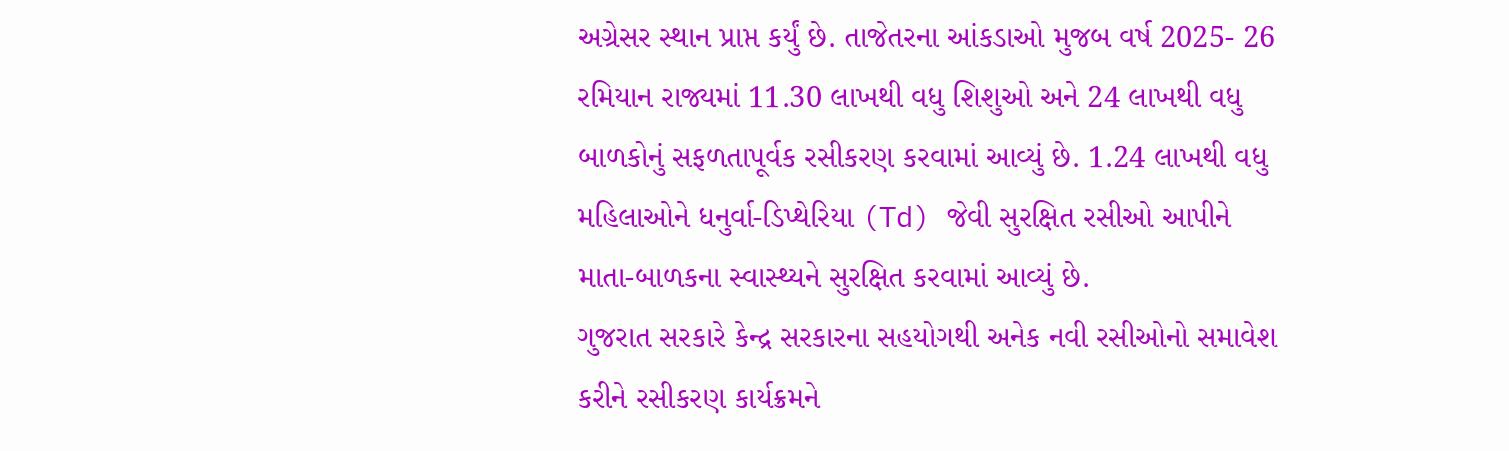અગ્રેસર સ્થાન પ્રાપ્ત કર્યું છે. તાજેતરના આંકડાઓ મુજબ વર્ષ 2025- 26 રમિયાન રાજ્યમાં 11.30 લાખથી વધુ શિશુઓ અને 24 લાખથી વધુ બાળકોનું સફળતાપૂર્વક રસીકરણ કરવામાં આવ્યું છે. 1.24 લાખથી વધુ મહિલાઓને ધનુર્વા-ડિપ્થેરિયા (Td) જેવી સુરક્ષિત રસીઓ આપીને માતા-બાળકના સ્વાસ્થ્યને સુરક્ષિત કરવામાં આવ્યું છે.
ગુજરાત સરકારે કેન્દ્ર સરકારના સહયોગથી અનેક નવી રસીઓનો સમાવેશ કરીને રસીકરણ કાર્યક્રમને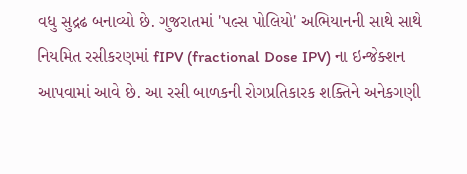વધુ સુદ્રઢ બનાવ્યો છે. ગુજરાતમાં 'પલ્સ પોલિયો' અભિયાનની સાથે સાથે નિયમિત રસીકરણમાં fIPV (fractional Dose IPV) ના ઇન્જેક્શન આપવામાં આવે છે. આ રસી બાળકની રોગપ્રતિકારક શક્તિને અનેકગણી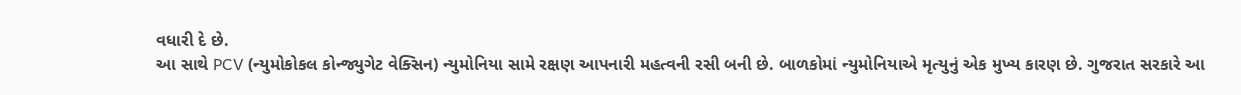વધારી દે છે.
આ સાથે PCV (ન્યુમોકોકલ કોન્જ્યુગેટ વેક્સિન) ન્યુમોનિયા સામે રક્ષણ આપનારી મહત્વની રસી બની છે. બાળકોમાં ન્યુમોનિયાએ મૃત્યુનું એક મુખ્ય કારણ છે. ગુજરાત સરકારે આ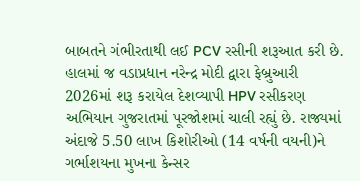બાબતને ગંભીરતાથી લઈ PCV રસીની શરૂઆત કરી છે.
હાલમાં જ વડાપ્રધાન નરેન્દ્ર મોદી દ્વારા ફેબ્રુઆરી 2026માં શરૂ કરાયેલ દેશવ્યાપી HPV રસીકરણ અભિયાન ગુજરાતમાં પૂરજોશમાં ચાલી રહ્યું છે. રાજ્યમાં અંદાજે 5.50 લાખ કિશોરીઓ (14 વર્ષની વયની)ને ગર્ભાશયના મુખના કેન્સર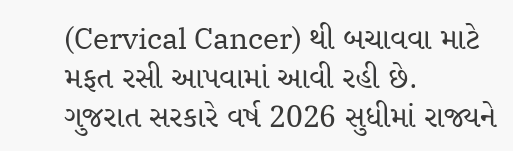(Cervical Cancer) થી બચાવવા માટે મફત રસી આપવામાં આવી રહી છે.
ગુજરાત સરકારે વર્ષ 2026 સુધીમાં રાજ્યને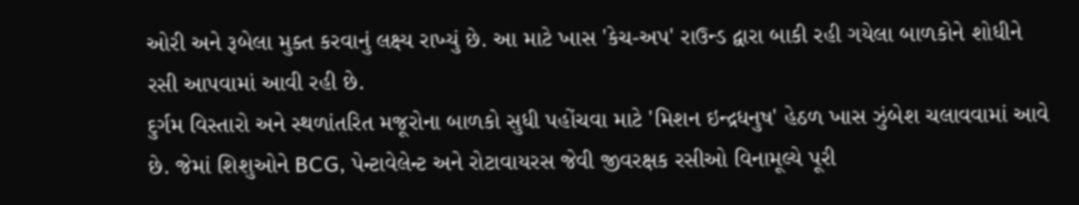ઓરી અને રૂબેલા મુક્ત કરવાનું લક્ષ્ય રાખ્યું છે. આ માટે ખાસ 'કેચ-અપ' રાઉન્ડ દ્વારા બાકી રહી ગયેલા બાળકોને શોધીને રસી આપવામાં આવી રહી છે.
દુર્ગમ વિસ્તારો અને સ્થળાંતરિત મજૂરોના બાળકો સુધી પહોંચવા માટે 'મિશન ઇન્દ્રધનુષ' હેઠળ ખાસ ઝુંબેશ ચલાવવામાં આવે છે. જેમાં શિશુઓને BCG, પેન્ટાવેલેન્ટ અને રોટાવાયરસ જેવી જીવરક્ષક રસીઓ વિનામૂલ્યે પૂરી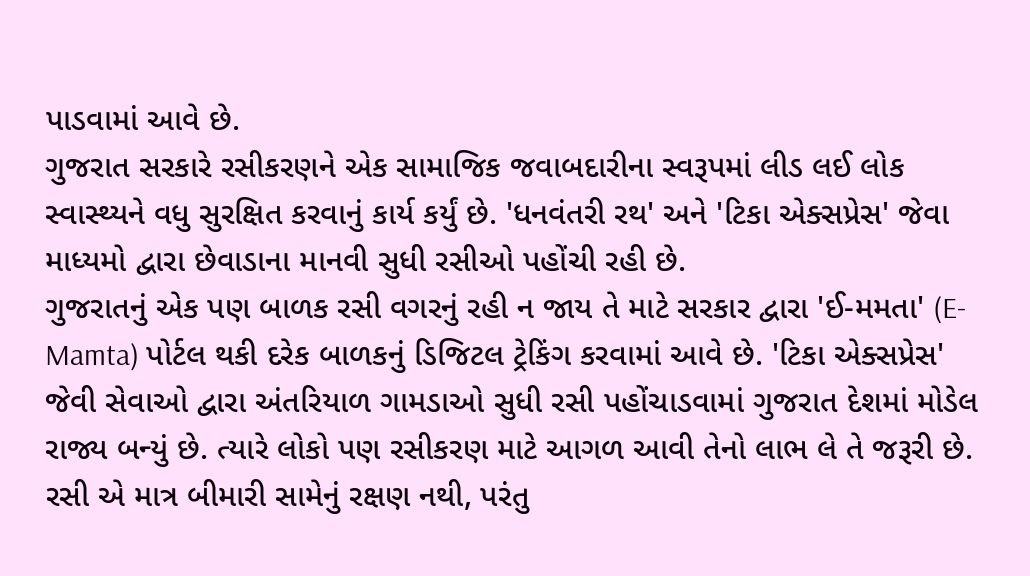પાડવામાં આવે છે.
ગુજરાત સરકારે રસીકરણને એક સામાજિક જવાબદારીના સ્વરૂપમાં લીડ લઈ લોક સ્વાસ્થ્યને વધુ સુરક્ષિત કરવાનું કાર્ય કર્યું છે. 'ધનવંતરી રથ' અને 'ટિકા એક્સપ્રેસ' જેવા માધ્યમો દ્વારા છેવાડાના માનવી સુધી રસીઓ પહોંચી રહી છે.
ગુજરાતનું એક પણ બાળક રસી વગરનું રહી ન જાય તે માટે સરકાર દ્વારા 'ઈ-મમતા' (E-Mamta) પોર્ટલ થકી દરેક બાળકનું ડિજિટલ ટ્રેકિંગ કરવામાં આવે છે. 'ટિકા એક્સપ્રેસ' જેવી સેવાઓ દ્વારા અંતરિયાળ ગામડાઓ સુધી રસી પહોંચાડવામાં ગુજરાત દેશમાં મોડેલ રાજ્ય બન્યું છે. ત્યારે લોકો પણ રસીકરણ માટે આગળ આવી તેનો લાભ લે તે જરૂરી છે. રસી એ માત્ર બીમારી સામેનું રક્ષણ નથી, પરંતુ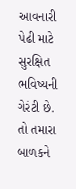આવનારી પેઢી માટે સુરક્ષિત ભવિષ્યની ગેરંટી છે. તો તમારા બાળકને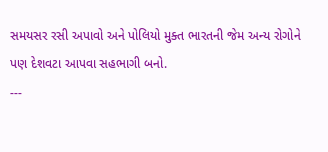સમયસર રસી અપાવો અને પોલિયો મુક્ત ભારતની જેમ અન્ય રોગોને પણ દેશવટા આપવા સહભાગી બનો.
---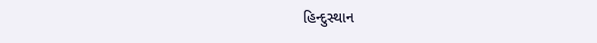હિન્દુસ્થાન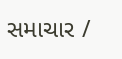સમાચાર /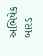અભિષેક બારડ